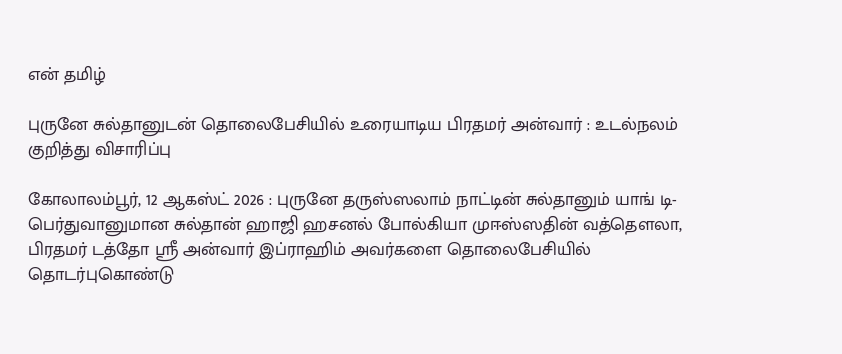என் தமிழ்

புருனே சுல்தானுடன் தொலைபேசியில் உரையாடிய பிரதமர் அன்வார் : உடல்நலம் குறித்து விசாரிப்பு

கோலாலம்பூர், 12 ஆகஸ்ட் 2026 : புருனே தருஸ்ஸலாம் நாட்டின் சுல்தானும் யாங் டி-பெர்துவானுமான சுல்தான் ஹாஜி ஹசனல் போல்கியா முஈஸ்ஸதின் வத்தௌலா, பிரதமர் டத்தோ ஸ்ரீ அன்வார் இப்ராஹிம் அவர்களை தொலைபேசியில் தொடர்புகொண்டு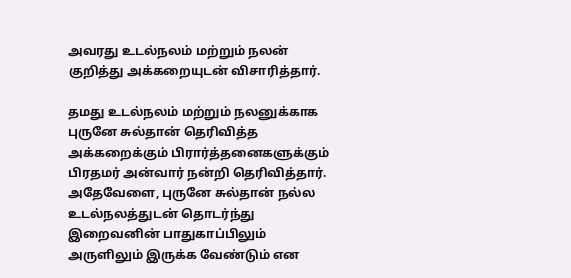அவரது உடல்நலம் மற்றும் நலன் குறித்து அக்கறையுடன் விசாரித்தார்.

தமது உடல்நலம் மற்றும் நலனுக்காக புருனே சுல்தான் தெரிவித்த அக்கறைக்கும் பிரார்த்தனைகளுக்கும் பிரதமர் அன்வார் நன்றி தெரிவித்தார். அதேவேளை, புருனே சுல்தான் நல்ல உடல்நலத்துடன் தொடர்ந்து இறைவனின் பாதுகாப்பிலும் அருளிலும் இருக்க வேண்டும் என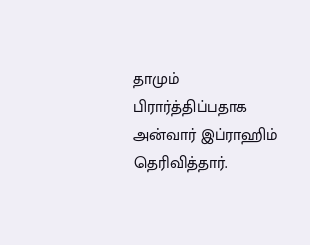தாமும் பிரார்த்திப்பதாக அன்வார் இப்ராஹிம் தெரிவித்தார்.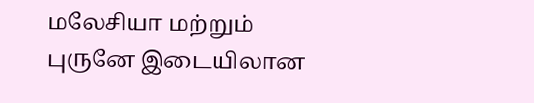மலேசியா மற்றும் புருனே இடையிலான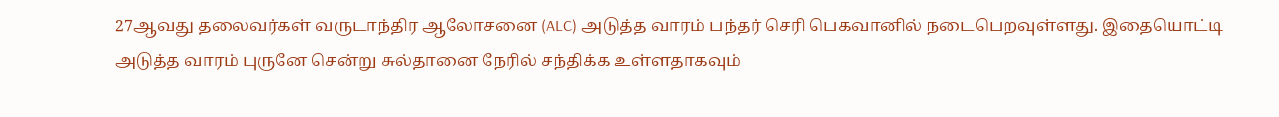27ஆவது தலைவர்கள் வருடாந்திர ஆலோசனை (ALC) அடுத்த வாரம் பந்தர் செரி பெகவானில் நடைபெறவுள்ளது. இதையொட்டி அடுத்த வாரம் புருனே சென்று சுல்தானை நேரில் சந்திக்க உள்ளதாகவும்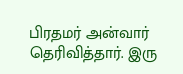பிரதமர் அன்வார் தெரிவித்தார். இரு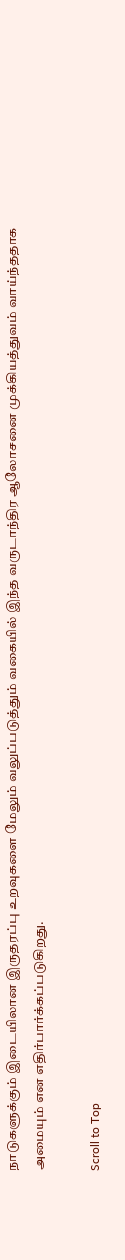நாடுகளுக்கும் இடையிலான இருதரப்பு உறவுகளை மேலும் வலுப்படுத்தும் வகையில் இந்த வருடாந்திர ஆலோசனை முக்கியத்துவம் வாய்ந்ததாக அமையும் என எதிர்பார்க்கப்படுகிறது.

Scroll to Top